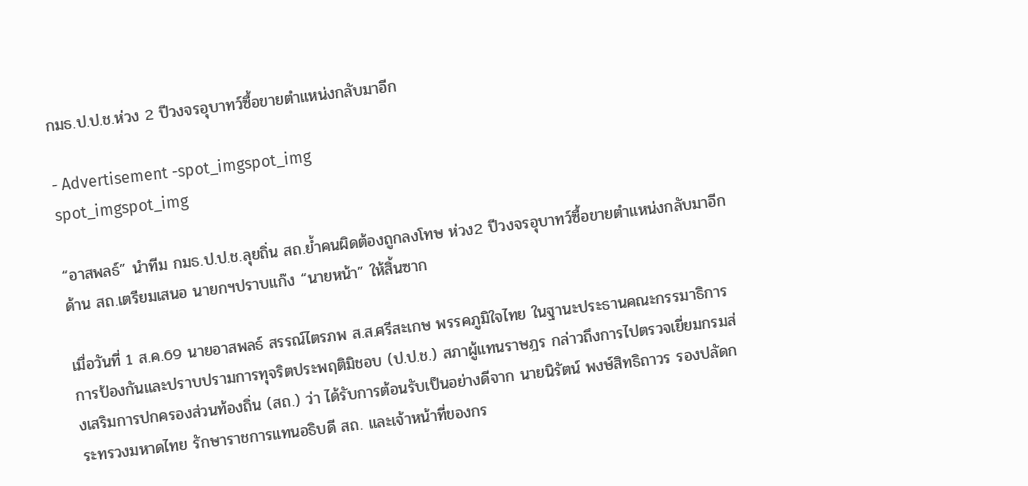กมธ.ป.ป.ช.ห่วง 2 ปีวงจรอุบาทว์ซื้อขายตำแหน่งกลับมาอีก

- Advertisement -spot_imgspot_img
spot_imgspot_img

“อาสพลธ์” นำทีม กมธ.ป.ป.ช.ลุยถิ่น สถ.ย้ำคนผิดต้องถูกลงโทษ ห่วง2 ปีวงจรอุบาทว์ซื้อขายตำแหน่งกลับมาอีก ด้าน สถ.เตรียมเสนอ นายกฯปราบแก๊ง “นายหน้า” ให้สิ้นซาก

เมื่อวันที่ 1 ส.ค.69 นายอาสพลธ์ สรรณ์ไตรภพ ส.ส.ศรีสะเกษ พรรคภูมิใจไทย ในฐานะประธานคณะกรรมาธิการการป้องกันและปราบปรามการทุจริตประพฤติมิชอบ (ป.ป.ช.) สภาผู้แทนราษฎร กล่าวถึงการไปตรวจเยี่ยมกรมส่งเสริมการปกครองส่วนท้องถิ่น (สถ.) ว่า ได้รับการต้อนรับเป็นอย่างดีจาก นายนิรัตน์ พงษ์สิทธิถาวร รองปลัดกระทรวงมหาดไทย รักษาราชการแทนอธิบดี สถ. และเจ้าหน้าที่ของกร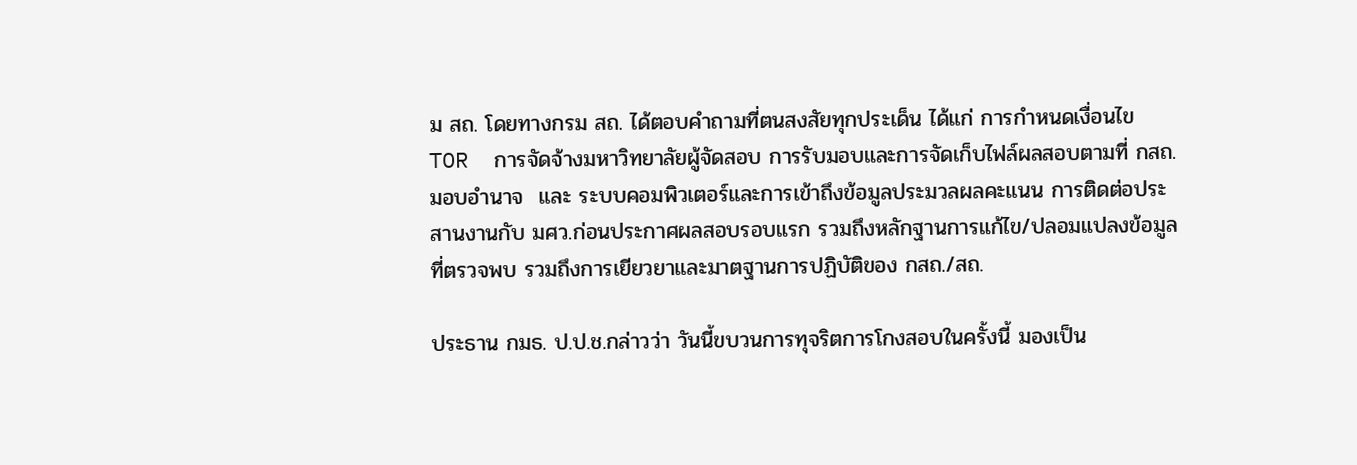ม สถ. โดยทางกรม สถ. ได้ตอบคำถามที่ตนสงสัยทุกประเด็น ได้แก่ การกำหนดเงื่อนไข TOR  การจัดจ้างมหาวิทยาลัยผู้จัดสอบ การรับมอบและการจัดเก็บไฟล์ผลสอบตามที่ กสถ.มอบอำนาจ  และ ระบบคอมพิวเตอร์และการเข้าถึงข้อมูลประมวลผลคะแนน การติดต่อประสานงานกับ มศว.ก่อนประกาศผลสอบรอบแรก รวมถึงหลักฐานการแก้ไข/ปลอมแปลงข้อมูลที่ตรวจพบ รวมถึงการเยียวยาและมาตฐานการปฏิบัติของ กสถ./สถ.

ประธาน กมธ. ป.ป.ช.กล่าวว่า วันนี้ขบวนการทุจริตการโกงสอบในครั้งนี้ มองเป็น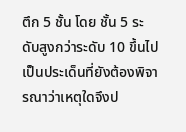ตึก 5 ชั้น โดย ชั้น 5 ระดับสูงกว่าระดับ 10 ขึ้นไป เป็นประเด็นที่ยังต้องพิจารณาว่าเหตุใดจึงป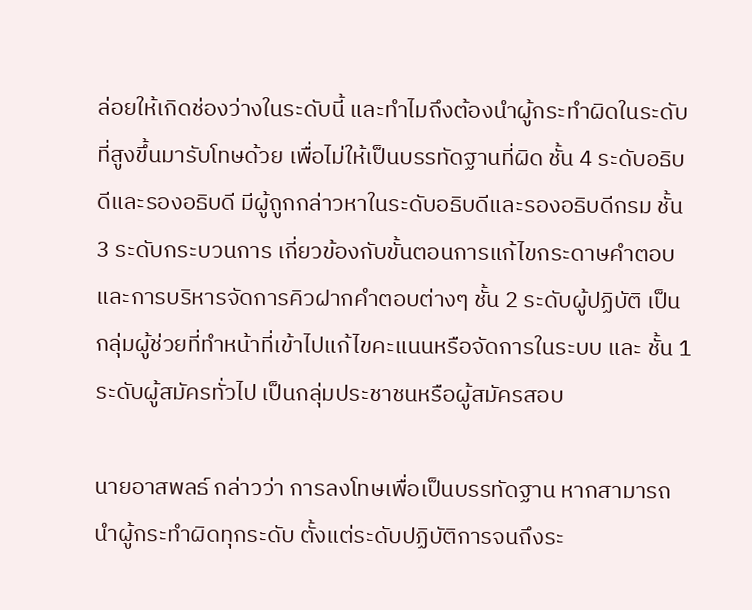ล่อยให้เกิดช่องว่างในระดับนี้ และทำไมถึงต้องนำผู้กระทำผิดในระดับที่สูงขึ้นมารับโทษด้วย เพื่อไม่ให้เป็นบรรทัดฐานที่ผิด ชั้น 4 ระดับอธิบดีและรองอธิบดี มีผู้ถูกกล่าวหาในระดับอธิบดีและรองอธิบดีกรม ชั้น 3 ระดับกระบวนการ เกี่ยวข้องกับขั้นตอนการแก้ไขกระดาษคำตอบ และการบริหารจัดการคิวฝากคำตอบต่างๆ ชั้น 2 ระดับผู้ปฏิบัติ เป็นกลุ่มผู้ช่วยที่ทำหน้าที่เข้าไปแก้ไขคะแนนหรือจัดการในระบบ และ ชั้น 1 ระดับผู้สมัครทั่วไป เป็นกลุ่มประชาชนหรือผู้สมัครสอบ

นายอาสพลธ์ กล่าวว่า การลงโทษเพื่อเป็นบรรทัดฐาน หากสามารถนำผู้กระทำผิดทุกระดับ ตั้งแต่ระดับปฏิบัติการจนถึงระ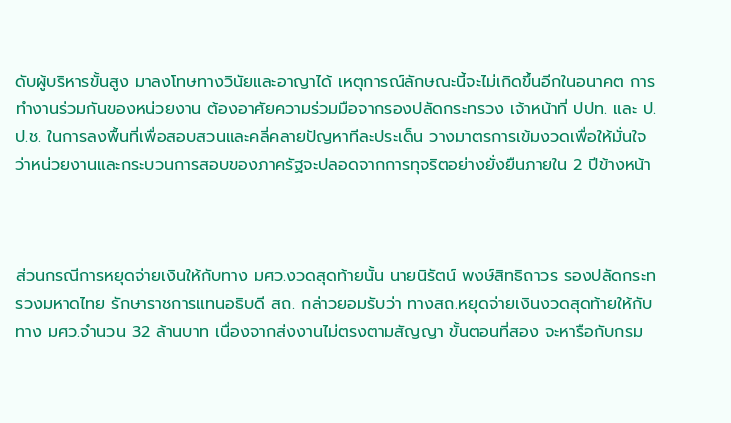ดับผู้บริหารขั้นสูง มาลงโทษทางวินัยและอาญาได้ เหตุการณ์ลักษณะนี้จะไม่เกิดขึ้นอีกในอนาคต การทำงานร่วมกันของหน่วยงาน ต้องอาศัยความร่วมมือจากรองปลัดกระทรวง เจ้าหน้าที่ ปปท. และ ป.ป.ช. ในการลงพื้นที่เพื่อสอบสวนและคลี่คลายปัญหาทีละประเด็น วางมาตรการเข้มงวดเพื่อให้มั่นใจว่าหน่วยงานและกระบวนการสอบของภาครัฐจะปลอดจากการทุจริตอย่างยั่งยืนภายใน 2 ปีข้างหน้า



ส่วนกรณีการหยุดจ่ายเงินให้กับทาง มศว.งวดสุดท้ายนั้น นายนิรัตน์ พงษ์สิทธิถาวร รองปลัดกระทรวงมหาดไทย รักษาราชการแทนอธิบดี สถ. กล่าวยอมรับว่า ทางสถ.หยุดจ่ายเงินงวดสุดท้ายให้กับทาง มศว.จำนวน 32 ล้านบาท เนื่องจากส่งงานไม่ตรงตามสัญญา ขั้นตอนที่สอง จะหารือกับกรม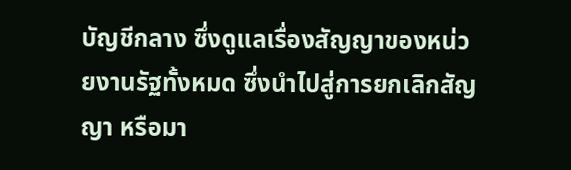บัญชีกลาง ซึ่งดูแลเรื่องสัญญาของหน่วยงานรัฐทั้งหมด ซึ่งนำไปสู่การยกเลิกสัญญา หรือมา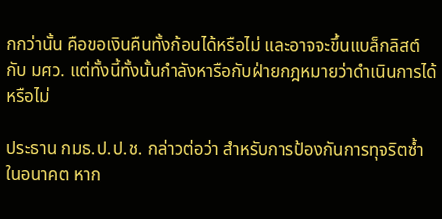กกว่านั้น คือขอเงินคืนทั้งก้อนได้หรือไม่ และอาจจะขึ้นแบล็กลิสต์กับ มศว. แต่ทั้งนี้ทั้งนั้นกำลังหารือกับฝ่ายกฎหมายว่าดำเนินการได้หรือไม่

ประธาน กมธ.ป.ป.ช. กล่าวต่อว่า สำหรับการป้องกันการทุจริตซ้ำในอนาคต หาก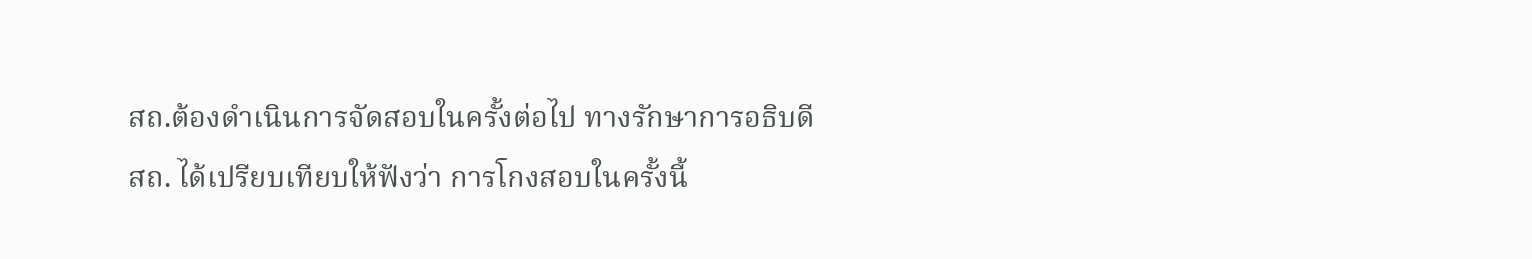สถ.ต้องดำเนินการจัดสอบในครั้งต่อไป ทางรักษาการอธิบดี สถ. ได้เปรียบเทียบให้ฟังว่า การโกงสอบในครั้งนี้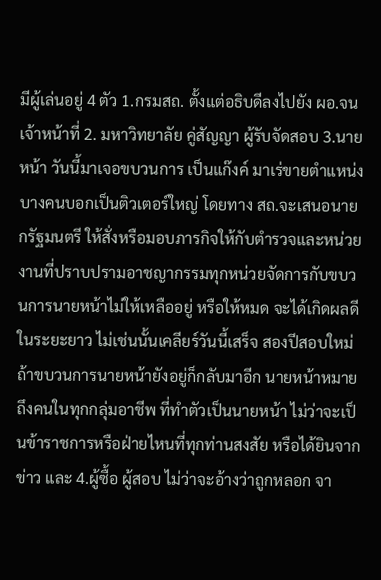มีผู้เล่นอยู่ 4 ตัว 1.กรมสถ. ตั้งแต่อธิบดีลงไปยัง ผอ.จนเจ้าหน้าที่ 2. มหาวิทยาลัย คู่สัญญา ผู้รับจัดสอบ 3.นายหน้า วันนี้มาเจอขบวนการ เป็นแก๊งค์ มาเร่ขายตำแหน่ง บางคนบอกเป็นติวเตอร์ใหญ่ โดยทาง สถ.จะเสนอนายกรัฐมนตรี ให้สั่งหรือมอบภารกิจให้กับตำรวจและหน่วยงานที่ปราบปรามอาชญากรรมทุกหน่วยจัดการกับขบวนการนายหน้าไม่ให้เหลืออยู่ หรือให้หมด จะได้เกิดผลดีในระยะยาว ไม่เช่นนั้นเคลียร์วันนี้เสร็จ สองปีสอบใหม่ถ้าขบวนการนายหน้ายังอยู่ก็กลับมาอีก นายหน้าหมายถึงคนในทุกกลุ่มอาชีพ ที่ทำตัวเป็นนายหน้า ไม่ว่าจะเป็นข้าราชการหรือฝ่ายไหนที่ทุกท่านสงสัย หรือได้ยินจากข่าว และ 4.ผู้ซื้อ ผู้สอบ ไม่ว่าจะอ้างว่าถูกหลอก จา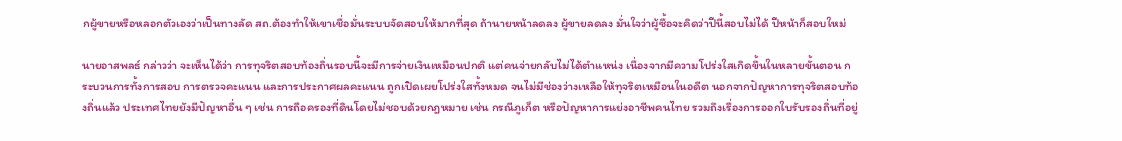กผู้ขายหรือหลอกตัวเองว่าเป็นทางลัด สถ.ต้องทำให้เขาเชื่อมั่นระบบจัดสอบให้มากที่สุด ถ้านายหน้าลดลง ผู้ขายลดลง มั่นใจว่าผู้ซื้อจะคิดว่าปีนี้สอบไม่ได้ ปีหน้าก็สอบใหม่

นายอาสพลธ์ กล่าวว่า จะเห็นได้ว่า การทุจริตสอบท้องถิ่นรอบนี้จะมีการจ่ายเงินเหมือนปกติ แต่คนจ่ายกลับไม่ได้ตำแหน่ง เนื่องจากมีความโปร่งใสเกิดขึ้นในหลายขั้นตอน กระบวนการทั้งการสอบ การตรวจคะแนน และการประกาศผลคะแนน ถูกเปิดเผยโปร่งใสทั้งหมด จนไม่มีช่องว่างเหลือให้ทุจริตเหมือนในอดีต นอกจากปัญหาการทุจริตสอบท้องถิ่นแล้ว ประเทศไทยยังมีปัญหาอื่น ๆ เช่น การถือครองที่ดินโดยไม่ชอบด้วยกฎหมาย เช่น กรณีภูเก็ต หรือปัญหาการแย่งอาชีพคนไทย รวมถึงเรื่องการออกใบรับรองถิ่นที่อยู่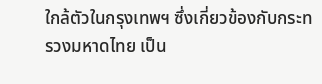ใกล้ตัวในกรุงเทพฯ ซึ่งเกี่ยวข้องกับกระทรวงมหาดไทย เป็น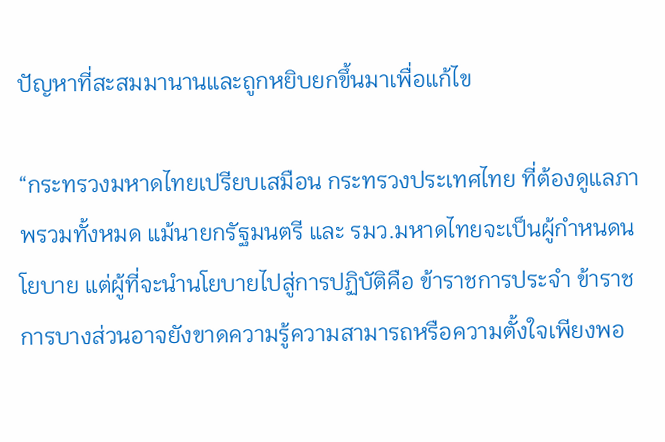ปัญหาที่สะสมมานานและถูกหยิบยกขึ้นมาเพื่อแก้ไข

“กระทรวงมหาดไทยเปรียบเสมือน กระทรวงประเทศไทย ที่ต้องดูแลภาพรวมทั้งหมด แม้นายกรัฐมนตรี และ รมว.มหาดไทยจะเป็นผู้กำหนดนโยบาย แต่ผู้ที่จะนำนโยบายไปสู่การปฏิบัติคือ ข้าราชการประจำ ข้าราชการบางส่วนอาจยังขาดความรู้ความสามารถหรือความตั้งใจเพียงพอ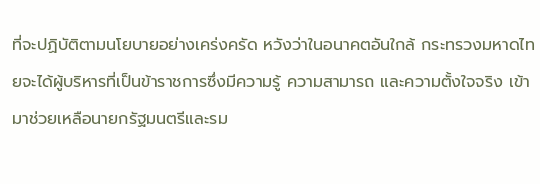ที่จะปฏิบัติตามนโยบายอย่างเคร่งครัด หวังว่าในอนาคตอันใกล้ กระทรวงมหาดไทยจะได้ผู้บริหารที่เป็นข้าราชการซึ่งมีความรู้ ความสามารถ และความตั้งใจจริง เข้ามาช่วยเหลือนายกรัฐมนตรีและรม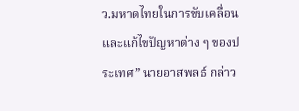ว.มหาดไทยในการขับเคลื่อนและแก้ไขปัญหาต่าง ๆ ของประเทศ” นายอาสพลธ์ กล่าว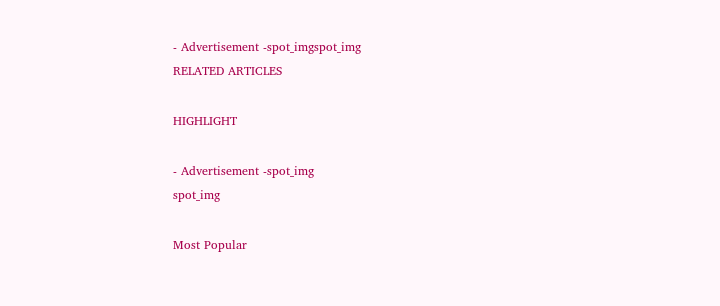- Advertisement -spot_imgspot_img
RELATED ARTICLES

HIGHLIGHT

- Advertisement -spot_img
spot_img

Most Popular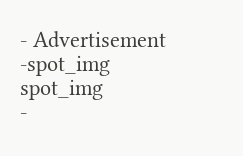- Advertisement -spot_img
spot_img
-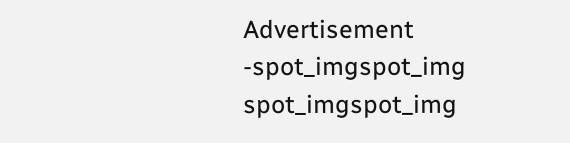Advertisement -spot_imgspot_img
spot_imgspot_img